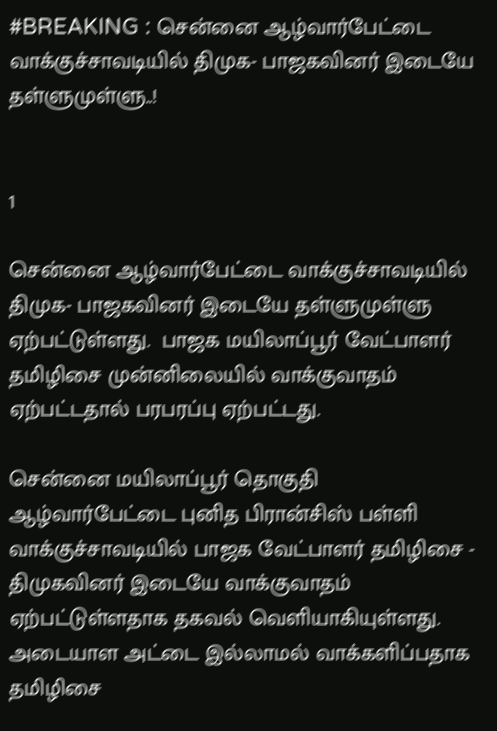#BREAKING : சென்னை ஆழ்வார்பேட்டை வாக்குச்சாவடியில் திமுக- பாஜகவினர் இடையே தள்ளுமுள்ளு..!


1

சென்னை ஆழ்வார்பேட்டை வாக்குச்சாவடியில் திமுக- பாஜகவினர் இடையே தள்ளுமுள்ளு ஏற்பட்டுள்ளது.  பாஜக மயிலாப்பூர் வேட்பாளர் தமிழிசை முன்னிலையில் வாக்குவாதம் ஏற்பட்டதால் பரபரப்பு ஏற்பட்டது.

சென்னை மயிலாப்பூர் தொகுதி ஆழ்வார்பேட்டை புனித பிரான்சிஸ் பள்ளி வாக்குச்சாவடியில் பாஜக வேட்பாளர் தமிழிசை - திமுகவினர் இடையே வாக்குவாதம் ஏற்பட்டுள்ளதாக தகவல் வெளியாகியுள்ளது. அடையாள அட்டை இல்லாமல் வாக்களிப்பதாக தமிழிசை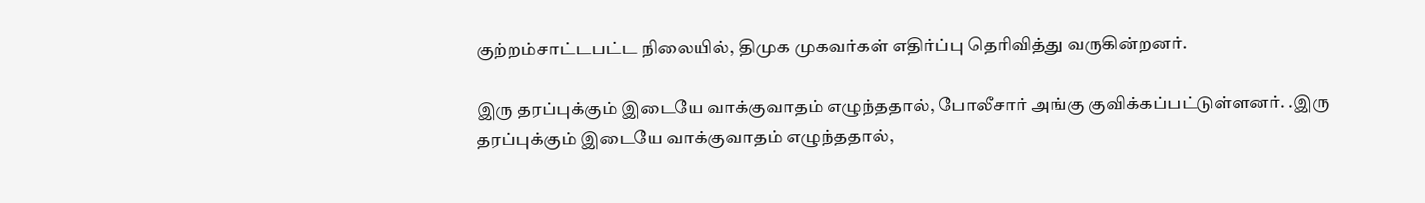குற்றம்சாட்டபட்ட நிலையில், திமுக முகவர்கள் எதிர்ப்பு தெரிவித்து வருகின்றனர்.

இரு தரப்புக்கும் இடையே வாக்குவாதம் எழுந்ததால், போலீசார் அங்கு குவிக்கப்பட்டுள்ளனர். .இரு தரப்புக்கும் இடையே வாக்குவாதம் எழுந்ததால்,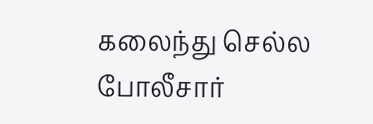கலைந்து செல்ல போலீசார்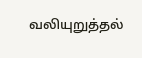வலியுறுத்தல்